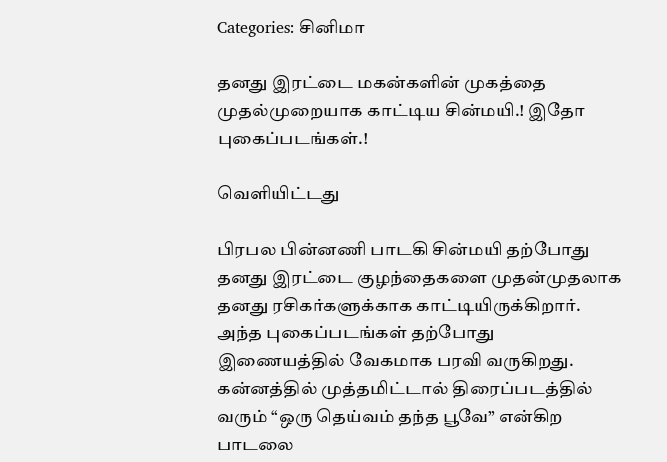Categories: சினிமா

தனது இரட்டை மகன்களின் முகத்தை முதல்முறையாக காட்டிய சின்மயி.! இதோ புகைப்படங்கள்.!

வெளியிட்டது

பிரபல பின்னணி பாடகி சின்மயி தற்போது தனது இரட்டை குழந்தைகளை முதன்முதலாக தனது ரசிகர்களுக்காக காட்டியிருக்கிறார். அந்த புகைப்படங்கள் தற்போது இணையத்தில் வேகமாக பரவி வருகிறது. கன்னத்தில் முத்தமிட்டால் திரைப்படத்தில் வரும் “ஒரு தெய்வம் தந்த பூவே” என்கிற பாடலை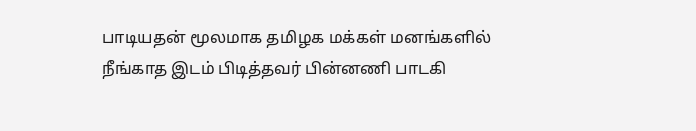பாடியதன் மூலமாக தமிழக மக்கள் மனங்களில் நீங்காத இடம் பிடித்தவர் பின்னணி பாடகி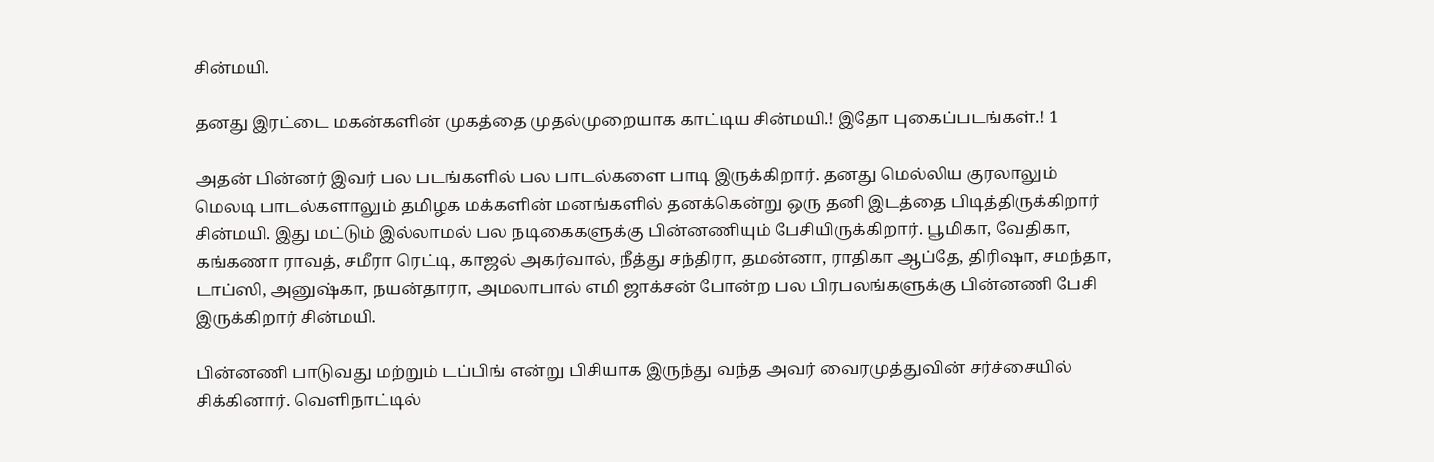சின்மயி.

தனது இரட்டை மகன்களின் முகத்தை முதல்முறையாக காட்டிய சின்மயி.! இதோ புகைப்படங்கள்.! 1

அதன் பின்னர் இவர் பல படங்களில் பல பாடல்களை பாடி இருக்கிறார். தனது மெல்லிய குரலாலும் மெலடி பாடல்களாலும் தமிழக மக்களின் மனங்களில் தனக்கென்று ஒரு தனி இடத்தை பிடித்திருக்கிறார் சின்மயி. இது மட்டும் இல்லாமல் பல நடிகைகளுக்கு பின்னணியும் பேசியிருக்கிறார். பூமிகா, வேதிகா, கங்கணா ராவத், சமீரா ரெட்டி, காஜல் அகர்வால், நீத்து சந்திரா, தமன்னா, ராதிகா ஆப்தே, திரிஷா, சமந்தா, டாப்ஸி, அனுஷ்கா, நயன்தாரா, அமலாபால் எமி ஜாக்சன் போன்ற பல பிரபலங்களுக்கு பின்னணி பேசி இருக்கிறார் சின்மயி.

பின்னணி பாடுவது மற்றும் டப்பிங் என்று பிசியாக இருந்து வந்த அவர் வைரமுத்துவின் சர்ச்சையில் சிக்கினார். வெளிநாட்டில்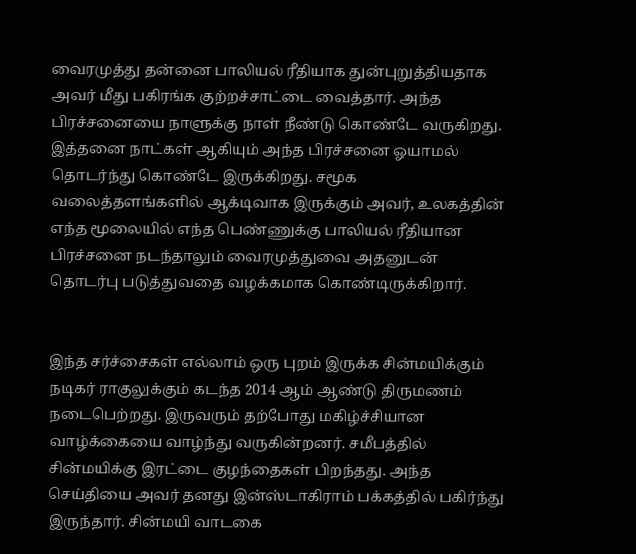வைரமுத்து தன்னை பாலியல் ரீதியாக துன்புறுத்தியதாக அவர் மீது பகிரங்க குற்றச்சாட்டை வைத்தார். அந்த பிரச்சனையை நாளுக்கு நாள் நீண்டு கொண்டே வருகிறது. இத்தனை நாட்கள் ஆகியும் அந்த பிரச்சனை ஓயாமல் தொடர்ந்து கொண்டே இருக்கிறது. சமூக வலைத்தளங்களில் ஆக்டிவாக இருக்கும் அவர், உலகத்தின் எந்த மூலையில் எந்த பெண்ணுக்கு பாலியல் ரீதியான பிரச்சனை நடந்தாலும் வைரமுத்துவை அதனுடன் தொடர்பு படுத்துவதை வழக்கமாக கொண்டிருக்கிறார்.


இந்த சர்ச்சைகள் எல்லாம் ஒரு புறம் இருக்க சின்மயிக்கும் நடிகர் ராகுலுக்கும் கடந்த 2014 ஆம் ஆண்டு திருமணம் நடைபெற்றது. இருவரும் தற்போது மகிழ்ச்சியான வாழ்க்கையை வாழ்ந்து வருகின்றனர். சமீபத்தில் சின்மயிக்கு இரட்டை குழந்தைகள் பிறந்தது. அந்த செய்தியை அவர் தனது இன்ஸ்டாகிராம் பக்கத்தில் பகிர்ந்து இருந்தார். சின்மயி வாடகை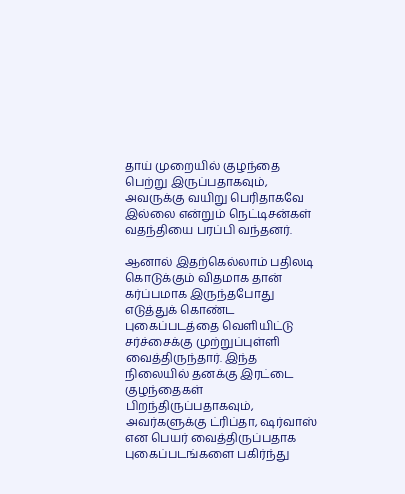தாய் முறையில் குழந்தை பெற்று இருப்பதாகவும், அவருக்கு வயிறு பெரிதாகவே இல்லை என்றும் நெட்டிசன்கள் வதந்தியை பரப்பி வந்தனர்.

ஆனால் இதற்கெல்லாம் பதிலடி கொடுக்கும் விதமாக தான் கர்ப்பமாக இருந்தபோது எடுத்துக் கொண்ட புகைப்படத்தை வெளியிட்டு சர்ச்சைக்கு முற்றுப்புள்ளி வைத்திருந்தார். இந்த நிலையில் தனக்கு இரட்டை குழந்தைகள் பிறந்திருப்பதாகவும், அவர்களுக்கு ட்ரிப்தா, ஷர்வாஸ் என பெயர் வைத்திருப்பதாக புகைப்படங்களை பகிர்ந்து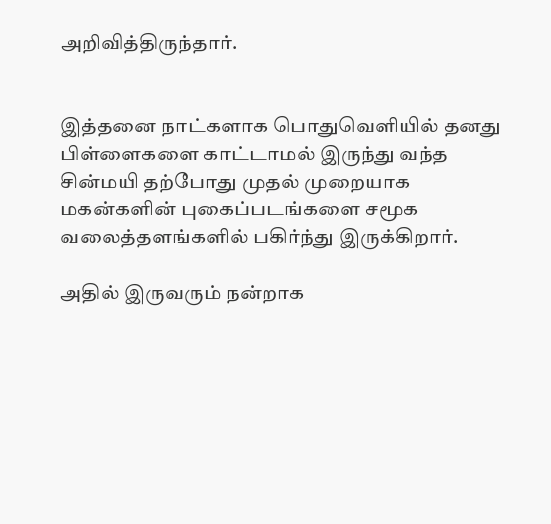அறிவித்திருந்தார்.


இத்தனை நாட்களாக பொதுவெளியில் தனது பிள்ளைகளை காட்டாமல் இருந்து வந்த சின்மயி தற்போது முதல் முறையாக மகன்களின் புகைப்படங்களை சமூக வலைத்தளங்களில் பகிர்ந்து இருக்கிறார்.

அதில் இருவரும் நன்றாக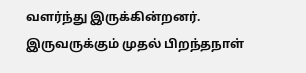வளர்ந்து இருக்கின்றனர். இருவருக்கும் முதல் பிறந்தநாள்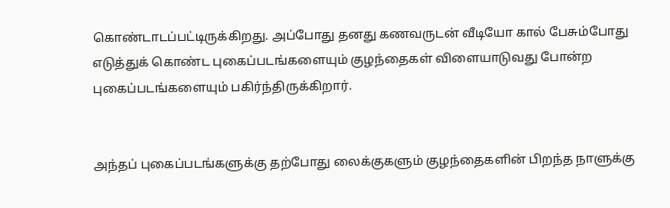கொண்டாடப்பட்டிருக்கிறது. அப்போது தனது கணவருடன் வீடியோ கால் பேசும்போது எடுத்துக் கொண்ட புகைப்படங்களையும் குழந்தைகள் விளையாடுவது போன்ற புகைப்படங்களையும் பகிர்ந்திருக்கிறார்.


அந்தப் புகைப்படங்களுக்கு தற்போது லைக்குகளும் குழந்தைகளின் பிறந்த நாளுக்கு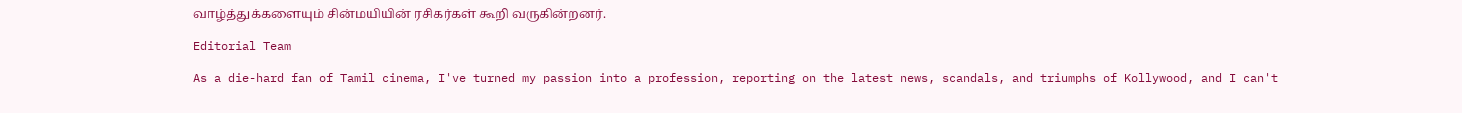வாழ்த்துக்களையும் சின்மயியின் ரசிகர்கள் கூறி வருகின்றனர்.

Editorial Team

As a die-hard fan of Tamil cinema, I've turned my passion into a profession, reporting on the latest news, scandals, and triumphs of Kollywood, and I can't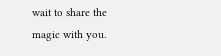wait to share the magic with you.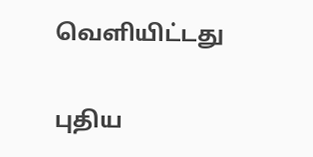வெளியிட்டது

புதிய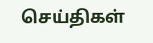செய்திகள்